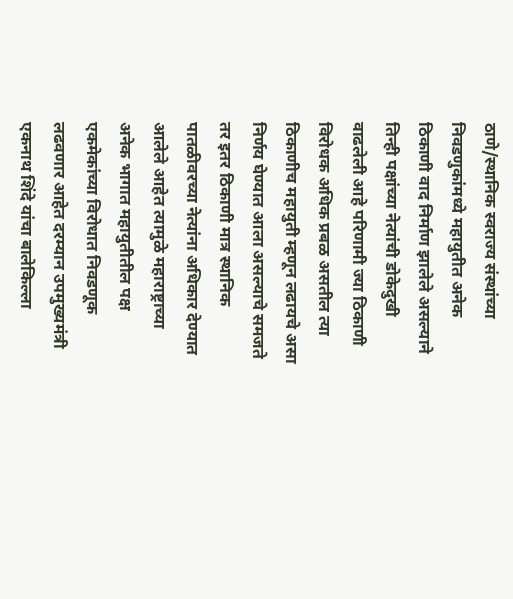ठाणे/स्थानिक स्वराज्य संस्थांच्या निवडणुकांमध्ये महायुतीत अनेक ठिकाणी वाद निर्माण झालेले असल्याने तिन्ही पक्षांच्या नेत्यांची डोकेदुखी वाढलेली आहे परिणामी ज्या ठिकाणी विरोधक अधिक प्रबळ असतील त्या ठिकाणीच महायुती म्हणून लढायचे असा निर्णय घेण्यात आला असल्याचे समजते तर इतर ठिकाणी मात्र स्थानिक पातळीवरच्या नेत्यांना अधिकार देण्यात आलेले आहेत त्यामुळे महाराष्ट्राच्या अनेक भागात महायुतीतील पक्ष एकमेकांच्या विरोधात निवडणूक लढवणार आहेत दरम्यान उपमुख्यमंत्री एकनाथ शिंदे यांचा बालेकिल्ला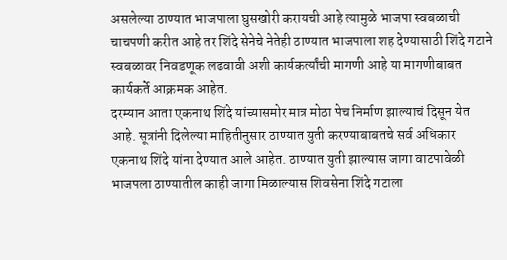असलेल्या ठाण्यात भाजपाला घुसखोरी करायची आहे त्यामुळे भाजपा स्वबळाची चाचपणी करीत आहे तर शिंदे सेनेचे नेतेही ठाण्यात भाजपाला शह देण्यासाठी शिंदे गटाने स्वबळावर निवडणूक लढवावी अशी कार्यकर्त्यांची मागणी आहे या मागणीबाबत कार्यकर्ते आक्रमक आहेत.
दरम्यान आता एकनाथ शिंदे यांच्यासमोर मात्र मोठा पेच निर्माण झाल्याचं दिसून येत आहे. सूत्रांनी दिलेल्या माहितीनुसार ठाण्यात युती करण्याबाबतचे सर्व अधिकार एकनाथ शिंदे यांना देण्यात आले आहेत. ठाण्यात युती झाल्यास जागा वाटपावेळी भाजपला ठाण्यातील काही जागा मिळाल्यास शिवसेना शिंदे गटाला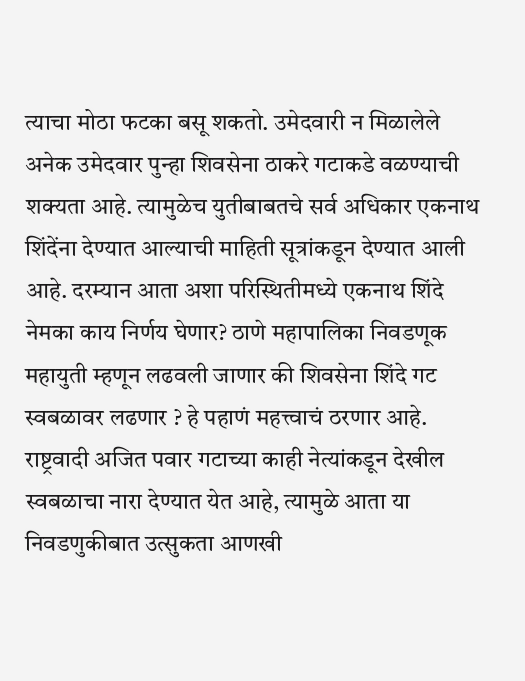त्याचा मोठा फटका बसू शकतो. उमेदवारी न मिळालेले अनेक उमेदवार पुन्हा शिवसेना ठाकरे गटाकडे वळण्याची शक्यता आहे. त्यामुळेच युतीबाबतचे सर्व अधिकार एकनाथ शिंदेंना देण्यात आल्याची माहिती सूत्रांकडून देण्यात आली आहे. दरम्यान आता अशा परिस्थितीमध्ये एकनाथ शिंदे नेमका काय निर्णय घेणार? ठाणे महापालिका निवडणूक महायुती म्हणून लढवली जाणार की शिवसेना शिंदे गट स्वबळावर लढणार ? हे पहाणं महत्त्वाचं ठरणार आहे. राष्ट्रवादी अजित पवार गटाच्या काही नेत्यांकडून देखील स्वबळाचा नारा देण्यात येत आहे, त्यामुळे आता या निवडणुकीबात उत्सुकता आणखी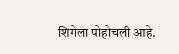शिगेला पोहोचली आहे.